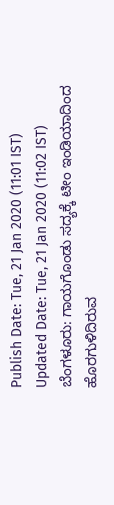Publish Date: Tue, 21 Jan 2020 (11:01 IST)
Updated Date: Tue, 21 Jan 2020 (11:02 IST)
ಬೆಂಗಳೂರು: ಗಾಯಗೊಂಡು ಸದ್ಯಕ್ಕೆ ಟೀಂ ಇಂಡಿಯಾದಿಂದ ಹೊರಗುಳಿದಿರುವ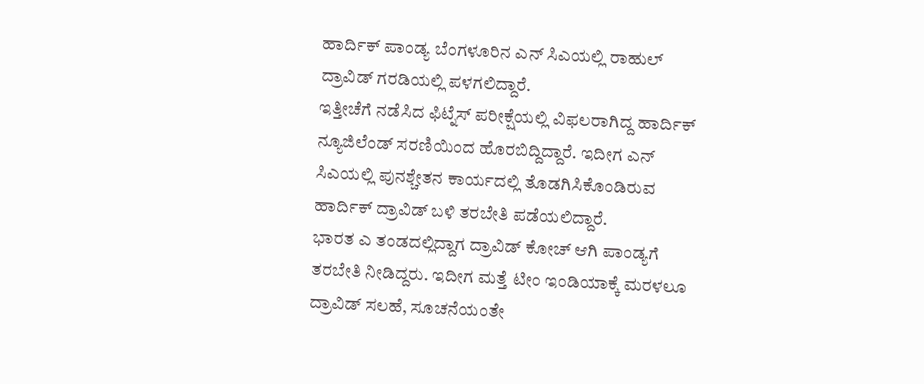ಹಾರ್ದಿಕ್ ಪಾಂಡ್ಯ ಬೆಂಗಳೂರಿನ ಎನ್ ಸಿಎಯಲ್ಲಿ ರಾಹುಲ್ ದ್ರಾವಿಡ್ ಗರಡಿಯಲ್ಲಿ ಪಳಗಲಿದ್ದಾರೆ.
ಇತ್ತೀಚೆಗೆ ನಡೆಸಿದ ಫಿಟ್ನೆಸ್ ಪರೀಕ್ಷೆಯಲ್ಲಿ ವಿಫಲರಾಗಿದ್ದ ಹಾರ್ದಿಕ್ ನ್ಯೂಜಿಲೆಂಡ್ ಸರಣಿಯಿಂದ ಹೊರಬಿದ್ದಿದ್ದಾರೆ. ಇದೀಗ ಎನ್ ಸಿಎಯಲ್ಲಿ ಪುನಶ್ಚೇತನ ಕಾರ್ಯದಲ್ಲಿ ತೊಡಗಿಸಿಕೊಂಡಿರುವ ಹಾರ್ದಿಕ್ ದ್ರಾವಿಡ್ ಬಳಿ ತರಬೇತಿ ಪಡೆಯಲಿದ್ದಾರೆ.
ಭಾರತ ಎ ತಂಡದಲ್ಲಿದ್ದಾಗ ದ್ರಾವಿಡ್ ಕೋಚ್ ಆಗಿ ಪಾಂಡ್ಯಗೆ ತರಬೇತಿ ನೀಡಿದ್ದರು. ಇದೀಗ ಮತ್ತೆ ಟೀಂ ಇಂಡಿಯಾಕ್ಕೆ ಮರಳಲೂ ದ್ರಾವಿಡ್ ಸಲಹೆ, ಸೂಚನೆಯಂತೇ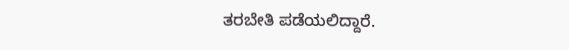ತರಬೇತಿ ಪಡೆಯಲಿದ್ದಾರೆ.